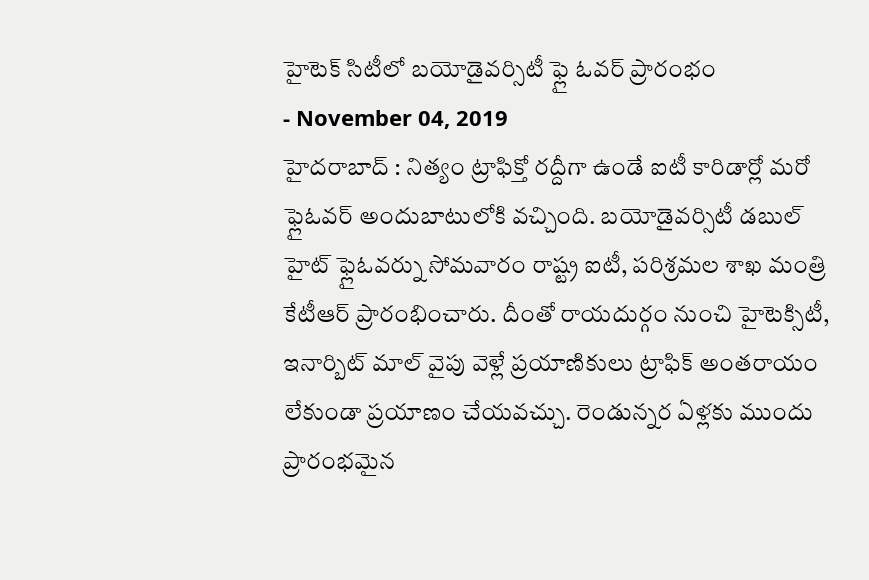హైటెక్ సిటీలో బయోడైవర్సిటీ ఫ్లై ఓవర్ ప్రారంభం
- November 04, 2019
హైదరాబాద్ : నిత్యం ట్రాఫిక్తో రద్దీగా ఉండే ఐటీ కారిడార్లో మరో ఫ్లైఓవర్ అందుబాటులోకి వచ్చింది. బయోడైవర్సిటీ డబుల్ హైట్ ఫ్లైఓవర్ను సోమవారం రాష్ట్ర ఐటీ, పరిశ్రమల శాఖ మంత్రి కేటీఆర్ ప్రారంభించారు. దీంతో రాయదుర్గం నుంచి హైటెక్సిటీ, ఇనార్బిట్ మాల్ వైపు వెళ్లే ప్రయాణికులు ట్రాఫిక్ అంతరాయం లేకుండా ప్రయాణం చేయవచ్చు. రెండున్నర ఏళ్లకు ముందు ప్రారంభమైన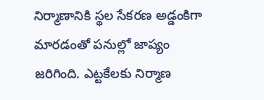నిర్మాణానికి స్థల సేకరణ అడ్డంకిగా మారడంతో పనుల్లో జాప్యం జరిగింది. ఎట్టకేలకు నిర్మాణ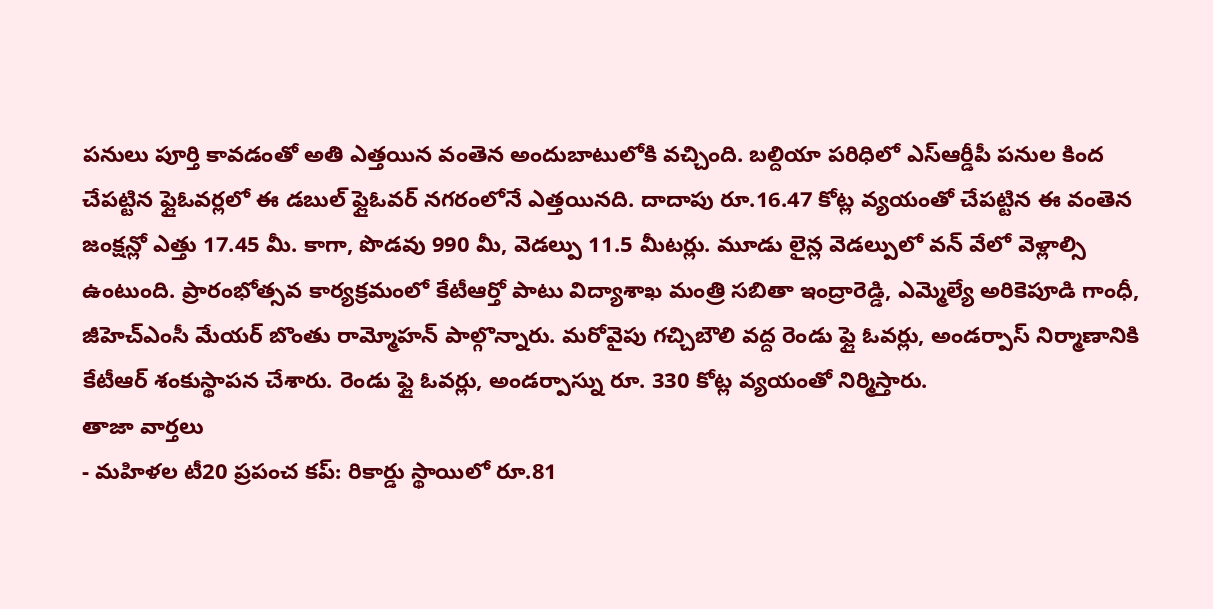పనులు పూర్తి కావడంతో అతి ఎత్తయిన వంతెన అందుబాటులోకి వచ్చింది. బల్దియా పరిధిలో ఎస్ఆర్డీపీ పనుల కింద చేపట్టిన ఫ్లైఓవర్లలో ఈ డబుల్ ఫ్లైఓవర్ నగరంలోనే ఎత్తయినది. దాదాపు రూ.16.47 కోట్ల వ్యయంతో చేపట్టిన ఈ వంతెన జంక్షన్లో ఎత్తు 17.45 మీ. కాగా, పొడవు 990 మీ, వెడల్పు 11.5 మీటర్లు. మూడు లైన్ల వెడల్పులో వన్ వేలో వెళ్లాల్సి ఉంటుంది. ప్రారంభోత్సవ కార్యక్రమంలో కేటీఆర్తో పాటు విద్యాశాఖ మంత్రి సబితా ఇంద్రారెడ్డి, ఎమ్మెల్యే అరికెపూడి గాంధీ, జీహెచ్ఎంసీ మేయర్ బొంతు రామ్మోహన్ పాల్గొన్నారు. మరోవైపు గచ్చిబౌలి వద్ద రెండు ఫ్లై ఓవర్లు, అండర్పాస్ నిర్మాణానికి కేటీఆర్ శంకుస్థాపన చేశారు. రెండు ఫ్లై ఓవర్లు, అండర్పాస్ను రూ. 330 కోట్ల వ్యయంతో నిర్మిస్తారు.
తాజా వార్తలు
- మహిళల టీ20 ప్రపంచ కప్: రికార్డు స్థాయిలో రూ.81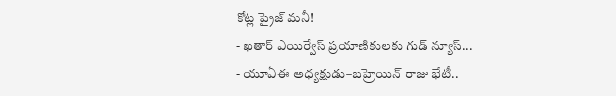కోట్ల ప్రైజ్ మనీ!
- ఖతార్ ఎయిర్వేస్ ప్రయాణికులకు గుడ్ న్యూస్...
- యూఏఈ అధ్యక్షుడు–బహ్రెయిన్ రాజు భేటీ..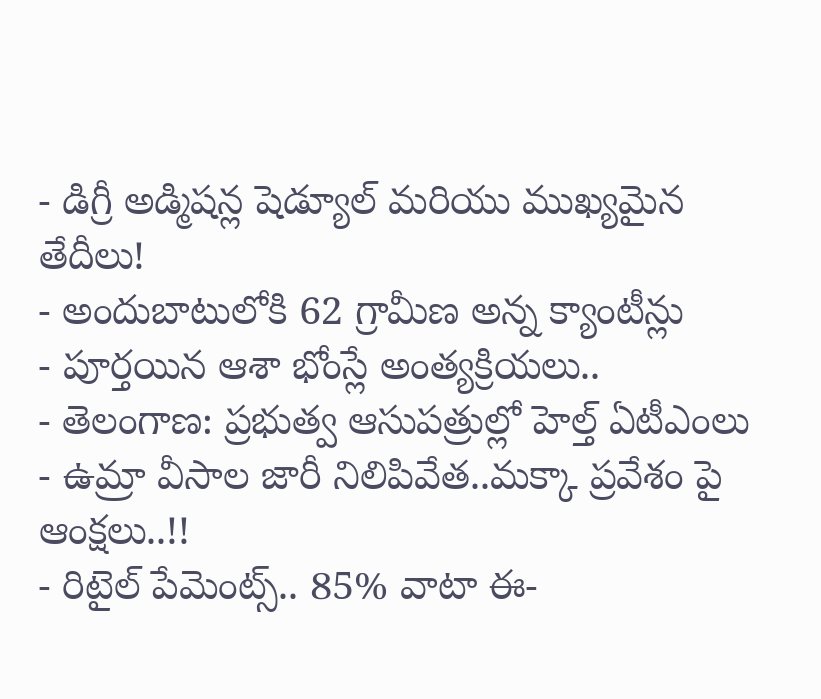- డిగ్రీ అడ్మిషన్ల షెడ్యూల్ మరియు ముఖ్యమైన తేదీలు!
- అందుబాటులోకి 62 గ్రామీణ అన్న క్యాంటీన్లు
- పూర్తయిన ఆశా భోంస్లే అంత్యక్రియలు..
- తెలంగాణ: ప్రభుత్వ ఆసుపత్రుల్లో హెల్త్ ఏటీఎంలు
- ఉమ్రా వీసాల జారీ నిలిపివేత..మక్కా ప్రవేశం పై ఆంక్షలు..!!
- రిటైల్ పేమెంట్స్.. 85% వాటా ఈ-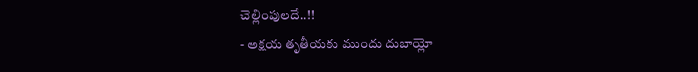చెల్లింపులదే..!!
- అక్షయ తృతీయకు ముందు దుబాయ్లో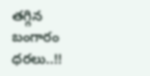తగ్గిన బంగారం ధరలు..!!